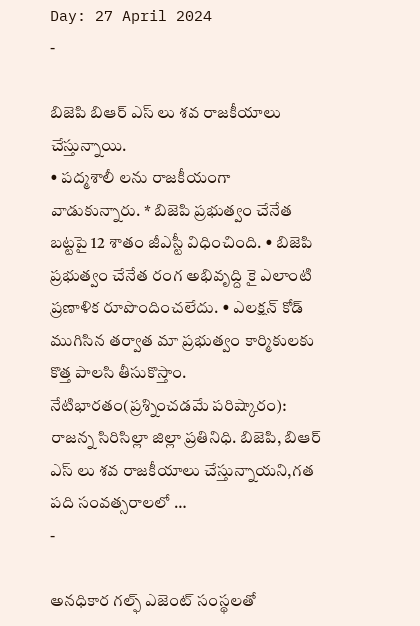Day: 27 April 2024
-

బిజెపి బిఆర్ ఎస్ లు శవ రాజకీయాలు చేస్తున్నాయి.
• పద్మశాలీ లను రాజకీయంగా వాడుకున్నారు. * బిజెపి ప్రభుత్వం చేనేత బట్టపై 12 శాతం జీఎస్టీ విధించింది. • బిజెపి ప్రభుత్వం చేనేత రంగ అభివృద్ది కై ఎలాంటి ప్రణాళిక రూపొందించలేదు. • ఎలక్షన్ కోడ్ ముగిసిన తర్వాత మా ప్రభుత్వం కార్మికులకు కొత్త పాలసి తీసుకొస్తాం. నేటిభారతం(ప్రశ్నించడమే పరిష్కారం): రాజన్న సిరిసిల్లా జిల్లా ప్రతినిధి. బిజెపి, బిఆర్ ఎస్ లు శవ రాజకీయాలు చేస్తున్నాయని,గత పది సంవత్సరాలలో …
-

అనధికార గల్ఫ్ ఎజెంట్ సంస్థలతో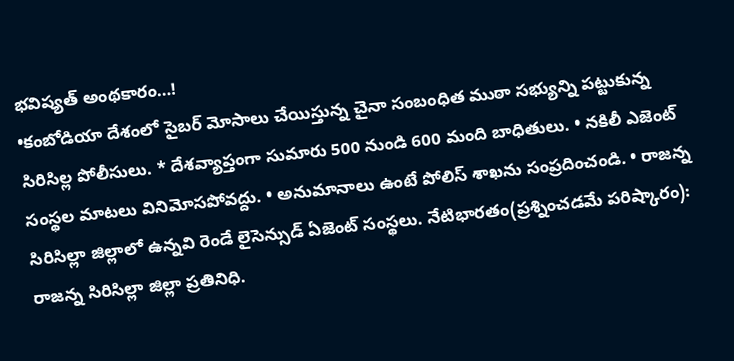భవిష్యత్ అంథకారం…!
•కంబోడియా దేశంలో సైబర్ మోసాలు చేయిస్తున్న చైనా సంబంధిత ముఠా సభ్యున్ని పట్టుకున్న సిరిసిల్ల పోలీసులు. * దేశవ్యాప్తంగా సుమారు 500 నుండి 600 మంది బాధితులు. • నకిలీ ఎజెంట్ సంస్థల మాటలు వినిమోసపోవద్దు. • అనుమానాలు ఉంటే పోలిస్ శాఖను సంప్రదించండి. • రాజన్న సిరిసిల్లా జిల్లాలో ఉన్నవి రెండే లైసెన్సుడ్ ఏజెంట్ సంస్థలు. నేటిభారతం(ప్రశ్నించడమే పరిష్కారం): రాజన్న సిరిసిల్లా జిల్లా ప్రతినిధి.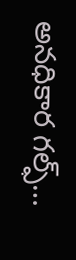అనధికార గల్ఫ్…